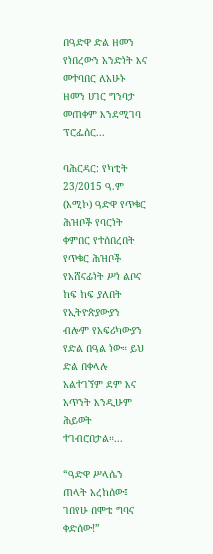በዓድዋ ድል ዘመን የነበረውን አንድነት እና መተባበር ለአሁኑ ዘመን ሀገር ግንባታ መጠቀም እንደሚገባ ፕሮፌሰር...

ባሕርዳር: የካቲት 23/2015 ዓ.ም (አሚኮ) ዓድዋ የጥቁር ሕዝቦች የባርነት ቀምበር የተሰበረበት የጥቁር ሕዝቦች የአሸናፊነት ሥነ ልቦና ከፍ ከፍ ያለበት የኢትዮጵያውያን ብሎም የአፍሪካውያን የድል በዓል ነው። ይህ ድል በቀላሉ አልተገኘም ደም እና አጥንት እንዲሁም ሕይወት ተገብሮበታል።...

“ዓድዋ ሥላሴን ጠላት አረከሰው፤ ገበየሁ በሞቴ ግባና ቀድሰው!”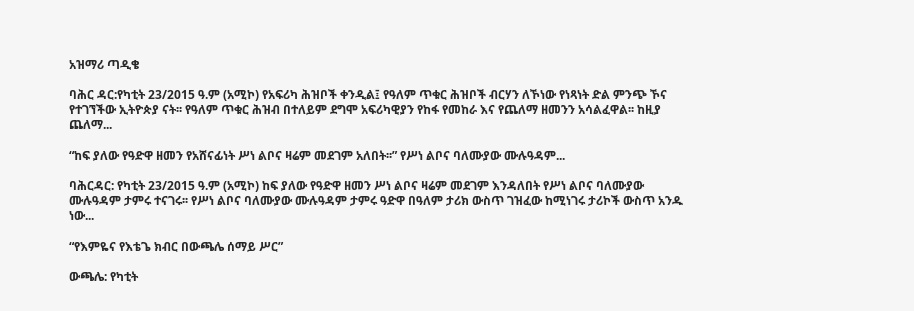አዝማሪ ጣዲቄ

ባሕር ዳር:የካቲት 23/2015 ዓ.ም (አሚኮ) የአፍሪካ ሕዝቦች ቀንዲል፤ የዓለም ጥቁር ሕዝቦች ብርሃን ለኾነው የነጻነት ድል ምንጭ ኾና የተገኘችው ኢትዮጵያ ናት፡፡ የዓለም ጥቁር ሕዝብ በተለይም ደግሞ አፍሪካዊያን የከፋ የመከራ እና የጨለማ ዘመንን አሳልፈዋል፡፡ ከዚያ ጨለማ...

“ከፍ ያለው የዓድዋ ዘመን የአሸናፊነት ሥነ ልቦና ዛሬም መደገም አለበት፡፡” የሥነ ልቦና ባለሙያው ሙሉዓዳም...

ባሕርዳር: የካቲት 23/2015 ዓ.ም (አሚኮ) ከፍ ያለው የዓድዋ ዘመን ሥነ ልቦና ዛሬም መደገም እንዳለበት የሥነ ልቦና ባለሙያው ሙሉዓዳም ታምሩ ተናገሩ፡፡ የሥነ ልቦና ባለሙያው ሙሉዓዳም ታምሩ ዓድዋ በዓለም ታሪክ ውስጥ ገዝፈው ከሚነገሩ ታሪኮች ውስጥ አንዱ ነው...

“የእምዬና የእቴጌ ክብር በውጫሌ ሰማይ ሥር”

ውጫሌ: የካቲት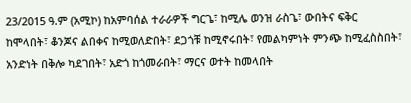23/2015 ዓ.ም (አሚኮ) ከአምባሰል ተራራዎች ግርጌ፣ ከሚሌ ወንዝ ራስጌ፣ ውበትና ፍቅር ከሞላበት፣ ቆንጆና ልበቀና ከሚወለድበት፣ ደጋጎቹ ከሚኖሩበት፣ የመልካምነት ምንጭ ከሚፈስስበት፣ አንድነት በቅሎ ካደገበት፣ አድጎ ከጎመራበት፣ ማርና ወተት ከመላበት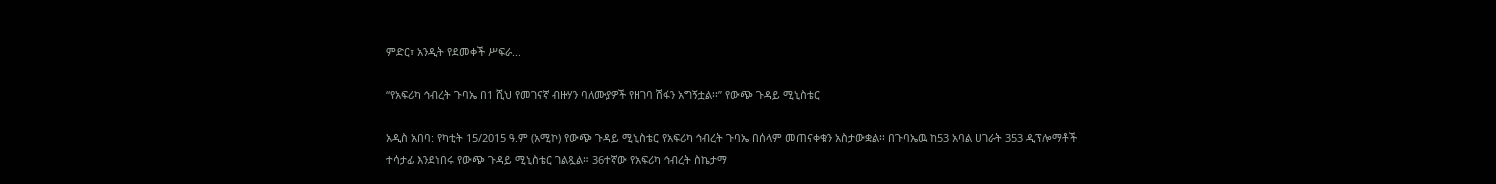ምድር፣ አንዲት የደመቀች ሥፍራ...

“የአፍሪካ ኅብረት ጉባኤ በ1 ሺህ የመገናኛ ብዙሃን ባለሙያዎች የዘገባ ሽፋን አግኝቷል፡፡” የውጭ ጉዳይ ሚኒስቴር

አዲስ አበባ: የካቲት 15/2015 ዓ.ም (አሚኮ) የውጭ ጉዳይ ሚኒስቴር የአፍሪካ ኅብረት ጉባኤ በሰላም መጠናቀቁን አስታውቋል፡፡ በጉባኤዉ ከ53 አባል ሀገራት 353 ዲፕሎማቶች ተሳታፊ እንደነበሩ የውጭ ጉዳይ ሚኒስቴር ገልጿል። 36ተኛው የአፍሪካ ኅብረት ስኬታማ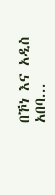በኾነ እና አዲስ አበባ...